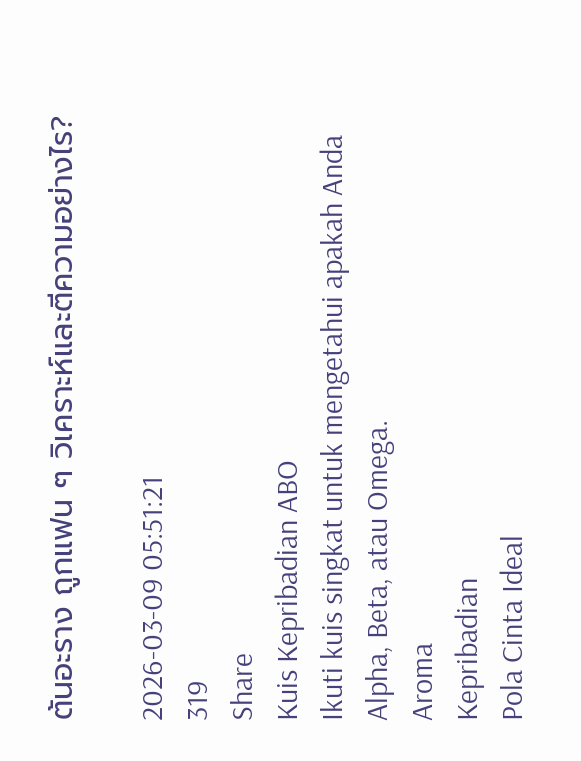ต้นอะราง ถูกแฟน ๆ วิเคราะห์และตีความอย่างไร?

2026-03-09 05:51:21
319
Share
Kuis Kepribadian ABO
Ikuti kuis singkat untuk mengetahui apakah Anda Alpha, Beta, atau Omega.
Aroma
Kepribadian
Pola Cinta Ideal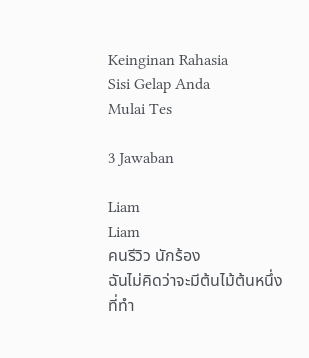Keinginan Rahasia
Sisi Gelap Anda
Mulai Tes

3 Jawaban

Liam
Liam
คนรีวิว นักร้อง
ฉันไม่คิดว่าจะมีต้นไม้ต้นหนึ่งที่ทำ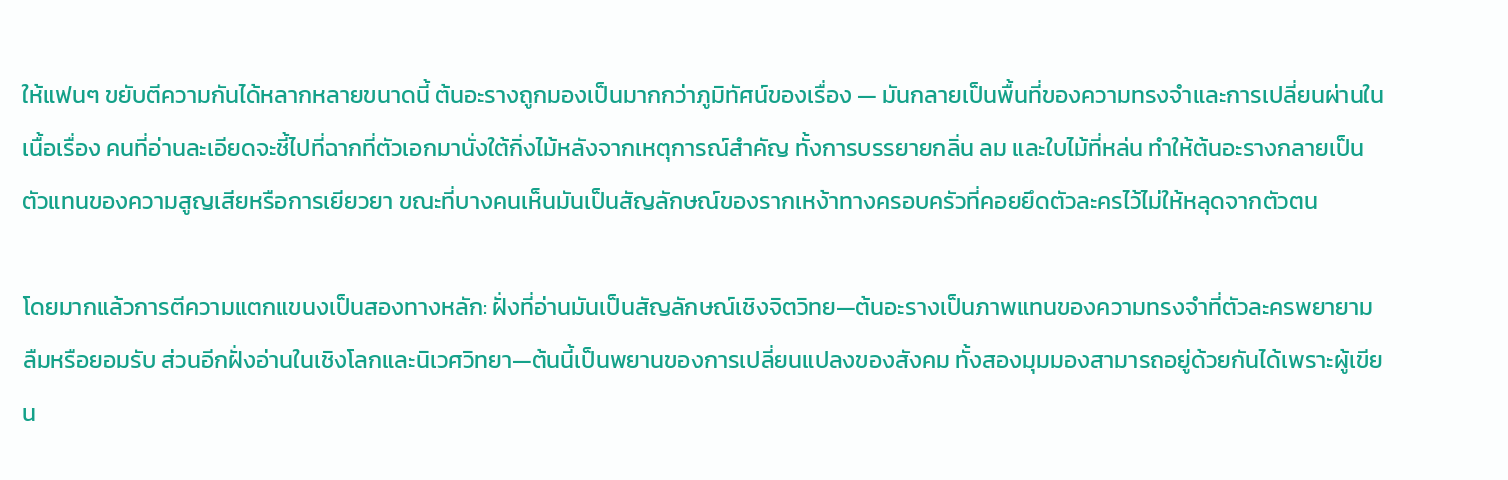ให้แฟนๆ ขยับตีความกันได้หลากหลายขนาดนี้ ต้นอะรางถูกมองเป็นมากกว่าภูมิทัศน์ของเรื่อง — มันกลายเป็นพื้นที่ของความทรงจำและการเปลี่ยนผ่านในเนื้อเรื่อง คนที่อ่านละเอียดจะชี้ไปที่ฉากที่ตัวเอกมานั่งใต้กิ่งไม้หลังจากเหตุการณ์สำคัญ ทั้งการบรรยายกลิ่น ลม และใบไม้ที่หล่น ทำให้ต้นอะรางกลายเป็นตัวแทนของความสูญเสียหรือการเยียวยา ขณะที่บางคนเห็นมันเป็นสัญลักษณ์ของรากเหง้าทางครอบครัวที่คอยยึดตัวละครไว้ไม่ให้หลุดจากตัวตน

โดยมากแล้วการตีความแตกแขนงเป็นสองทางหลัก: ฝั่งที่อ่านมันเป็นสัญลักษณ์เชิงจิตวิทย—ต้นอะรางเป็นภาพแทนของความทรงจำที่ตัวละครพยายามลืมหรือยอมรับ ส่วนอีกฝั่งอ่านในเชิงโลกและนิเวศวิทยา—ต้นนี้เป็นพยานของการเปลี่ยนแปลงของสังคม ทั้งสองมุมมองสามารถอยู่ด้วยกันได้เพราะผู้เขียน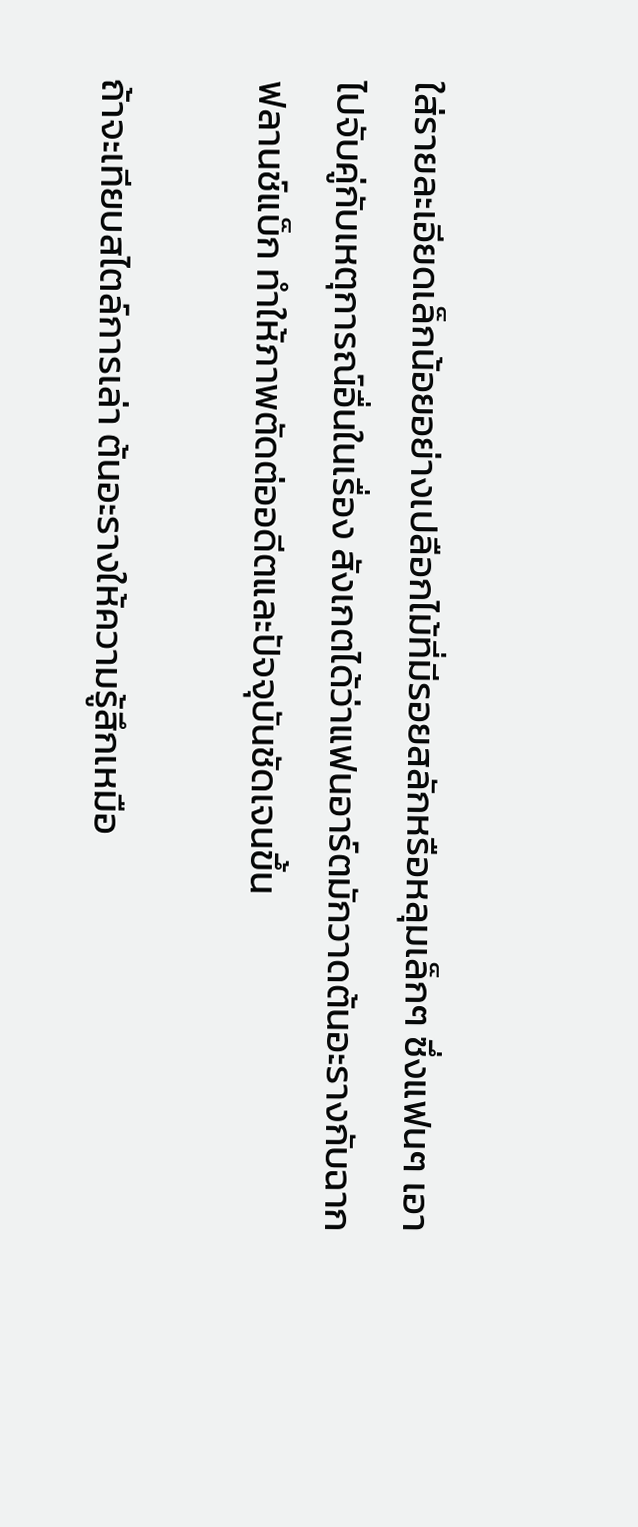ใส่รายละเอียดเล็กน้อยอย่างเปลือกไม้ที่มีรอยสลักหรือหลุมเล็กๆ ซึ่งแฟนๆ เอาไปจับคู่กับเหตุการณ์อื่นในเรื่อง สังเกตได้ว่าแฟนอาร์ตมักวาดต้นอะรางกับฉากฟลานช์แบ็ก ทำให้ภาพตัดต่ออดีตและปัจจุบันชัดเจนขึ้น

ถ้าจะเทียบสไตล์การเล่า ต้นอะรางให้ความรู้สึกเหมือ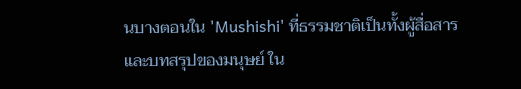นบางตอนใน 'Mushishi' ที่ธรรมชาติเป็นทั้งผู้สื่อสารและบทสรุปของมนุษย์ ใน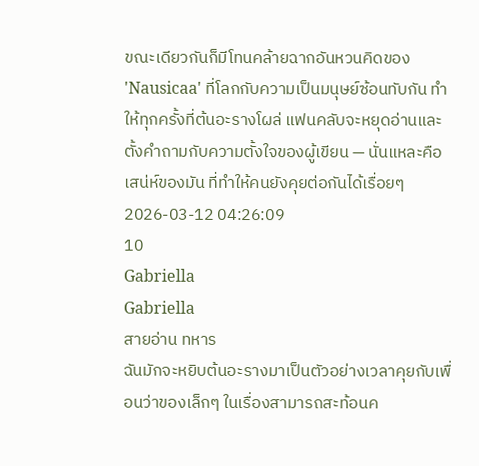ขณะเดียวกันก็มีโทนคล้ายฉากอันหวนคิดของ 'Nausicaa' ที่โลกกับความเป็นมนุษย์ซ้อนทับกัน ทำให้ทุกครั้งที่ต้นอะรางโผล่ แฟนคลับจะหยุดอ่านและตั้งคำถามกับความตั้งใจของผู้เขียน — นั่นแหละคือเสน่ห์ของมัน ที่ทำให้คนยังคุยต่อกันได้เรื่อยๆ
2026-03-12 04:26:09
10
Gabriella
Gabriella
สายอ่าน ทหาร
ฉันมักจะหยิบต้นอะรางมาเป็นตัวอย่างเวลาคุยกับเพื่อนว่าของเล็กๆ ในเรื่องสามารถสะท้อนค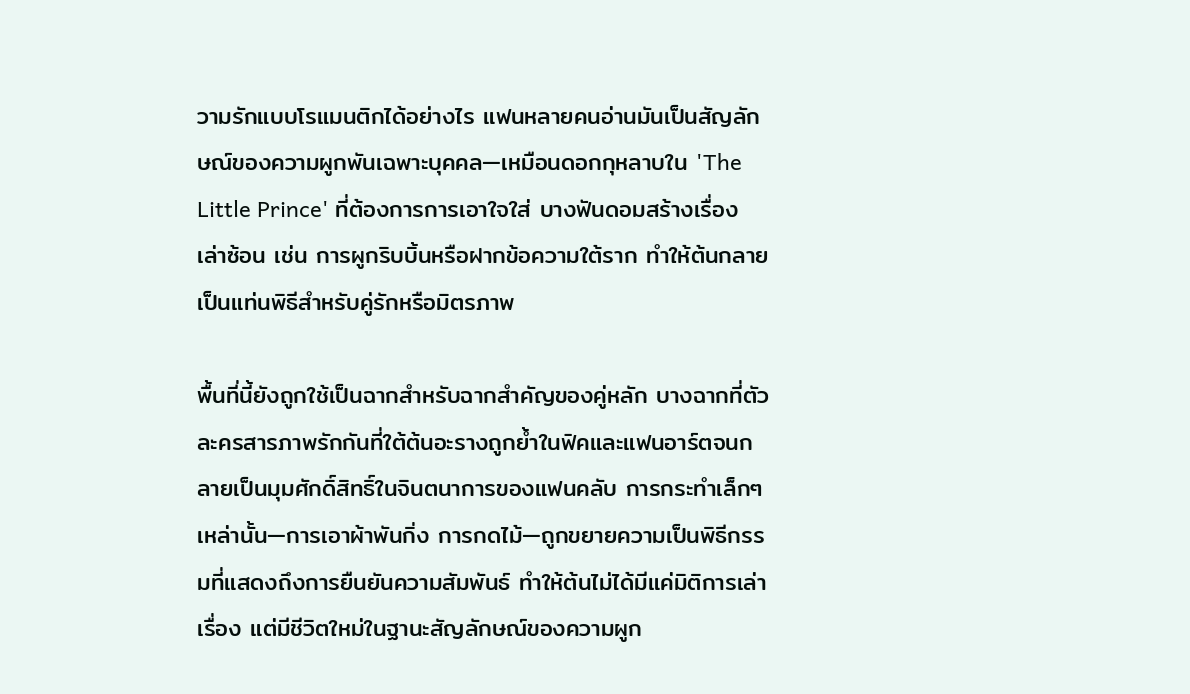วามรักแบบโรแมนติกได้อย่างไร แฟนหลายคนอ่านมันเป็นสัญลักษณ์ของความผูกพันเฉพาะบุคคล—เหมือนดอกกุหลาบใน 'The Little Prince' ที่ต้องการการเอาใจใส่ บางฟันดอมสร้างเรื่องเล่าซ้อน เช่น การผูกริบบิ้นหรือฝากข้อความใต้ราก ทำให้ต้นกลายเป็นแท่นพิธีสำหรับคู่รักหรือมิตรภาพ

พื้นที่นี้ยังถูกใช้เป็นฉากสำหรับฉากสำคัญของคู่หลัก บางฉากที่ตัวละครสารภาพรักกันที่ใต้ต้นอะรางถูกย้ำในฟิคและแฟนอาร์ตจนกลายเป็นมุมศักดิ์สิทธิ์ในจินตนาการของแฟนคลับ การกระทำเล็กๆ เหล่านั้น—การเอาผ้าพันกิ่ง การกดไม้—ถูกขยายความเป็นพิธีกรรมที่แสดงถึงการยืนยันความสัมพันธ์ ทำให้ต้นไม่ได้มีแค่มิติการเล่าเรื่อง แต่มีชีวิตใหม่ในฐานะสัญลักษณ์ของความผูก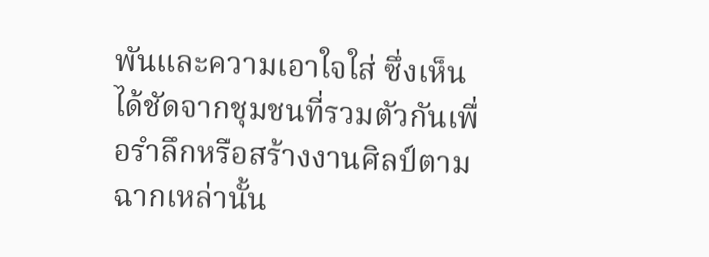พันและความเอาใจใส่ ซึ่งเห็นได้ชัดจากชุมชนที่รวมตัวกันเพื่อรำลึกหรือสร้างงานศิลป์ตามฉากเหล่านั้น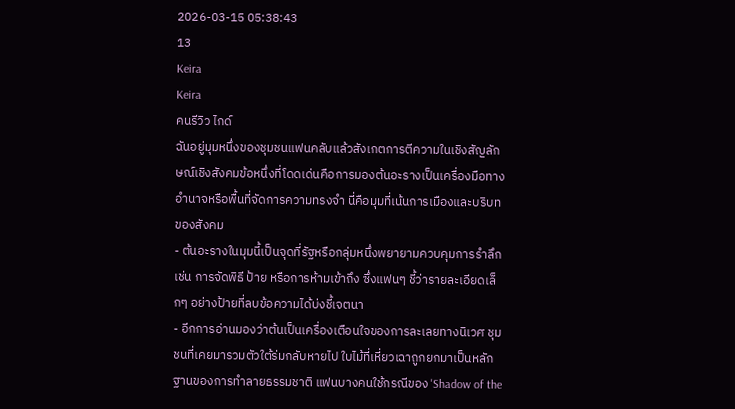2026-03-15 05:38:43
13
Keira
Keira
คนรีวิว ไกด์
ฉันอยู่มุมหนึ่งของชุมชนแฟนคลับแล้วสังเกตการตีความในเชิงสัญลักษณ์เชิงสังคมข้อหนึ่งที่โดดเด่นคือการมองต้นอะรางเป็นเครื่องมือทางอำนาจหรือพื้นที่จัดการความทรงจำ นี่คือมุมที่เน้นการเมืองและบริบทของสังคม
- ต้นอะรางในมุมนี้เป็นจุดที่รัฐหรือกลุ่มหนึ่งพยายามควบคุมการรำลึก เช่น การจัดพิธี ป้าย หรือการห้ามเข้าถึง ซึ่งแฟนๆ ชี้ว่ารายละเอียดเล็กๆ อย่างป้ายที่ลบข้อความได้บ่งชี้เจตนา
- อีกการอ่านมองว่าต้นเป็นเครื่องเตือนใจของการละเลยทางนิเวศ ชุมชนที่เคยมารวมตัวใต้ร่มกลับหายไป ใบไม้ที่เหี่ยวเฉาถูกยกมาเป็นหลักฐานของการทำลายธรรมชาติ แฟนบางคนใช้กรณีของ 'Shadow of the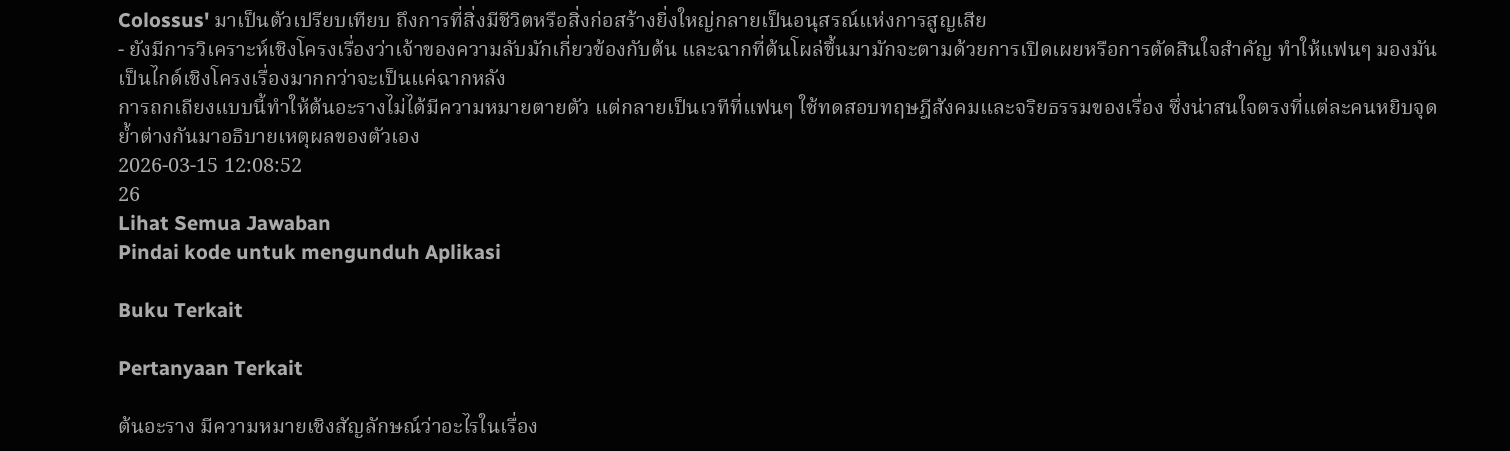Colossus' มาเป็นตัวเปรียบเทียบ ถึงการที่สิ่งมีชีวิตหรือสิ่งก่อสร้างยิ่งใหญ่กลายเป็นอนุสรณ์แห่งการสูญเสีย
- ยังมีการวิเคราะห์เชิงโครงเรื่องว่าเจ้าของความลับมักเกี่ยวข้องกับต้น และฉากที่ต้นโผล่ขึ้นมามักจะตามด้วยการเปิดเผยหรือการตัดสินใจสำคัญ ทำให้แฟนๆ มองมันเป็นไกด์เชิงโครงเรื่องมากกว่าจะเป็นแค่ฉากหลัง
การถกเถียงแบบนี้ทำให้ต้นอะรางไม่ได้มีความหมายตายตัว แต่กลายเป็นเวทีที่แฟนๆ ใช้ทดสอบทฤษฎีสังคมและจริยธรรมของเรื่อง ซึ่งน่าสนใจตรงที่แต่ละคนหยิบจุดย้ำต่างกันมาอธิบายเหตุผลของตัวเอง
2026-03-15 12:08:52
26
Lihat Semua Jawaban
Pindai kode untuk mengunduh Aplikasi

Buku Terkait

Pertanyaan Terkait

ต้นอะราง มีความหมายเชิงสัญลักษณ์ว่าอะไรในเรื่อง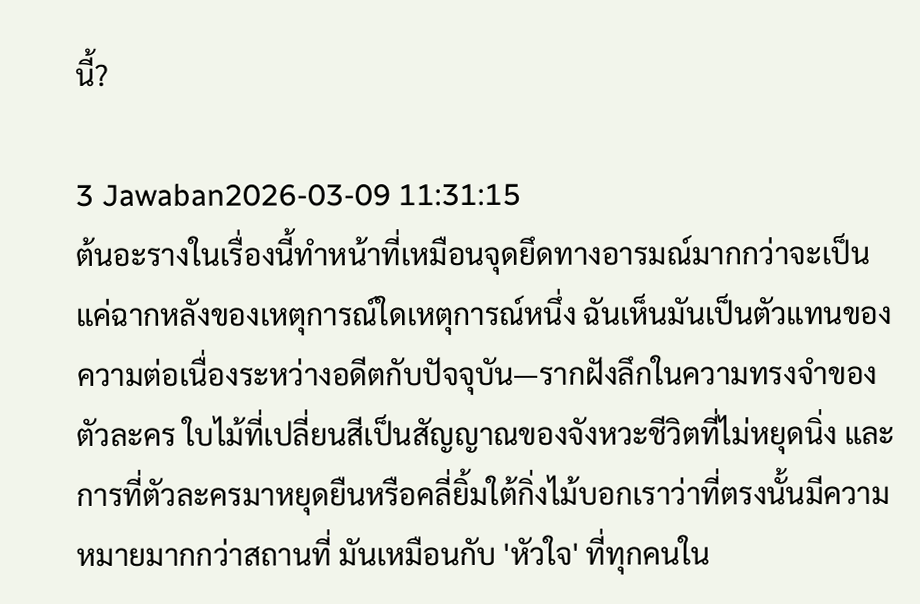นี้?

3 Jawaban2026-03-09 11:31:15
ต้นอะรางในเรื่องนี้ทำหน้าที่เหมือนจุดยึดทางอารมณ์มากกว่าจะเป็นแค่ฉากหลังของเหตุการณ์ใดเหตุการณ์หนึ่ง ฉันเห็นมันเป็นตัวแทนของความต่อเนื่องระหว่างอดีตกับปัจจุบัน—รากฝังลึกในความทรงจำของตัวละคร ใบไม้ที่เปลี่ยนสีเป็นสัญญาณของจังหวะชีวิตที่ไม่หยุดนิ่ง และการที่ตัวละครมาหยุดยืนหรือคลี่ยิ้มใต้กิ่งไม้บอกเราว่าที่ตรงนั้นมีความหมายมากกว่าสถานที่ มันเหมือนกับ 'หัวใจ' ที่ทุกคนใน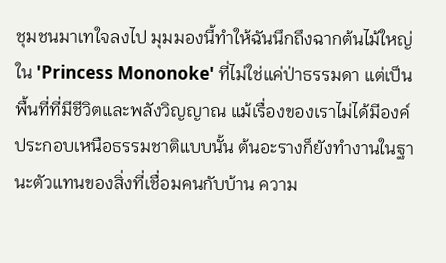ชุมชนมาเทใจลงไป มุมมองนี้ทำให้ฉันนึกถึงฉากต้นไม้ใหญ่ใน 'Princess Mononoke' ที่ไม่ใช่แค่ป่าธรรมดา แต่เป็นพื้นที่ที่มีชีวิตและพลังวิญญาณ แม้เรื่องของเราไม่ได้มีองค์ประกอบเหนือธรรมชาติแบบนั้น ต้นอะรางก็ยังทำงานในฐานะตัวแทนของสิ่งที่เชื่อมคนกับบ้าน ความ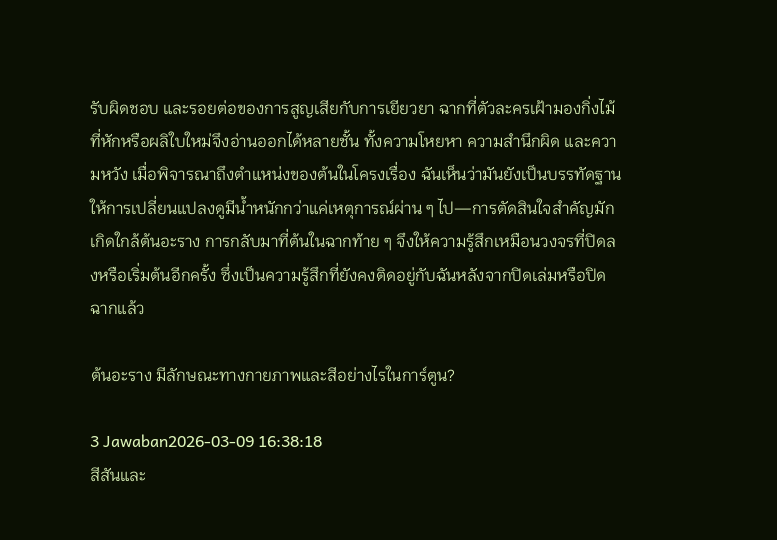รับผิดชอบ และรอยต่อของการสูญเสียกับการเยียวยา ฉากที่ตัวละครเฝ้ามองกิ่งไม้ที่หักหรือผลิใบใหม่จึงอ่านออกได้หลายชั้น ทั้งความโหยหา ความสำนึกผิด และความหวัง เมื่อพิจารณาถึงตำแหน่งของต้นในโครงเรื่อง ฉันเห็นว่ามันยังเป็นบรรทัดฐานให้การเปลี่ยนแปลงดูมีน้ำหนักกว่าแค่เหตุการณ์ผ่าน ๆ ไป—การตัดสินใจสำคัญมักเกิดใกล้ต้นอะราง การกลับมาที่ต้นในฉากท้าย ๆ จึงให้ความรู้สึกเหมือนวงจรที่ปิดลงหรือเริ่มต้นอีกครั้ง ซึ่งเป็นความรู้สึกที่ยังคงติดอยู่กับฉันหลังจากปิดเล่มหรือปิดฉากแล้ว

ต้นอะราง มีลักษณะทางกายภาพและสีอย่างไรในการ์ตูน?

3 Jawaban2026-03-09 16:38:18
สีสันและ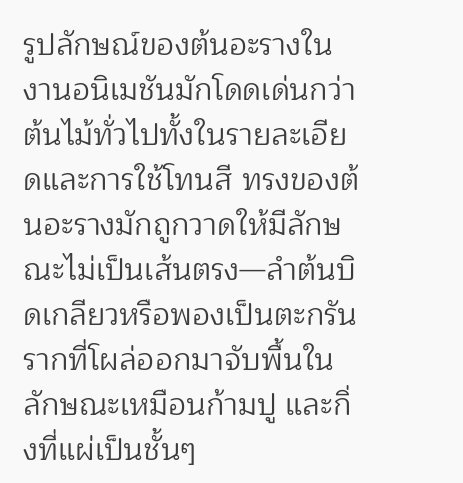รูปลักษณ์ของต้นอะรางในงานอนิเมชันมักโดดเด่นกว่าต้นไม้ทั่วไปทั้งในรายละเอียดและการใช้โทนสี ทรงของต้นอะรางมักถูกวาดให้มีลักษณะไม่เป็นเส้นตรง—ลำต้นบิดเกลียวหรือพองเป็นตะกรัน รากที่โผล่ออกมาจับพื้นในลักษณะเหมือนก้ามปู และกิ่งที่แผ่เป็นชั้นๆ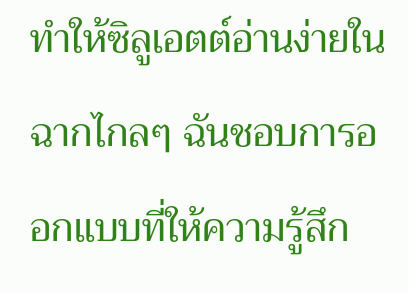ทำให้ซิลูเอตต์อ่านง่ายในฉากไกลๆ ฉันชอบการออกแบบที่ให้ความรู้สึก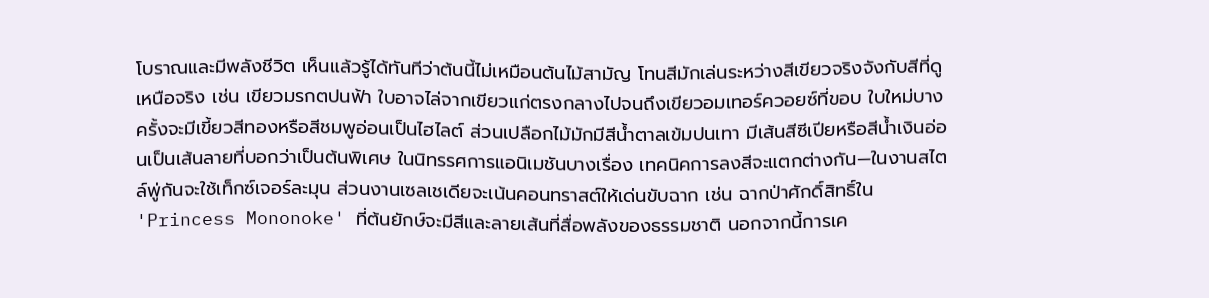โบราณและมีพลังชีวิต เห็นแล้วรู้ได้ทันทีว่าต้นนี้ไม่เหมือนต้นไม้สามัญ โทนสีมักเล่นระหว่างสีเขียวจริงจังกับสีที่ดูเหนือจริง เช่น เขียวมรกตปนฟ้า ใบอาจไล่จากเขียวแก่ตรงกลางไปจนถึงเขียวอมเทอร์ควอยซ์ที่ขอบ ใบใหม่บางครั้งจะมีเขี้ยวสีทองหรือสีชมพูอ่อนเป็นไฮไลต์ ส่วนเปลือกไม้มักมีสีน้ำตาลเข้มปนเทา มีเส้นสีซีเปียหรือสีน้ำเงินอ่อนเป็นเส้นลายที่บอกว่าเป็นต้นพิเศษ ในนิทรรศการแอนิเมชันบางเรื่อง เทคนิคการลงสีจะแตกต่างกัน—ในงานสไตล์พู่กันจะใช้เท็กซ์เจอร์ละมุน ส่วนงานเซลเชเดียจะเน้นคอนทราสต์ให้เด่นขับฉาก เช่น ฉากป่าศักดิ์สิทธิ์ใน 'Princess Mononoke' ที่ต้นยักษ์จะมีสีและลายเส้นที่สื่อพลังของธรรมชาติ นอกจากนี้การเค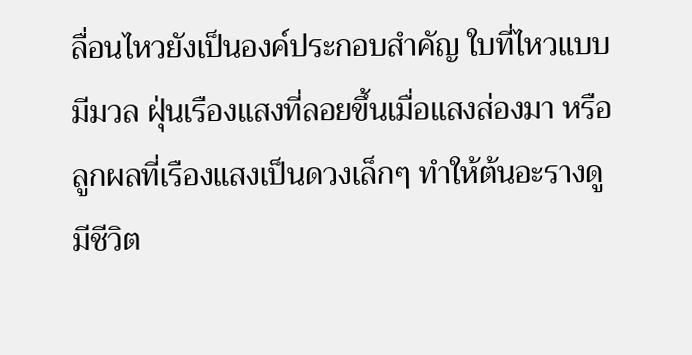ลื่อนไหวยังเป็นองค์ประกอบสำคัญ ใบที่ไหวแบบมีมวล ฝุ่นเรืองแสงที่ลอยขึ้นเมื่อแสงส่องมา หรือลูกผลที่เรืองแสงเป็นดวงเล็กๆ ทำให้ต้นอะรางดูมีชีวิต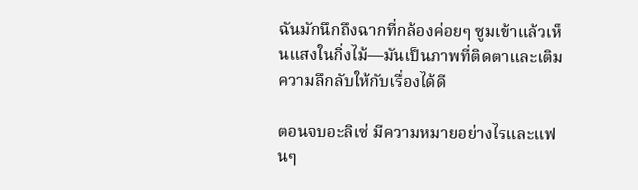ฉันมักนึกถึงฉากที่กล้องค่อยๆ ซูมเข้าแล้วเห็นแสงในกิ่งไม้—มันเป็นภาพที่ติดตาและเติมความลึกลับให้กับเรื่องได้ดี

ตอนจบอะลิเซ่ มีความหมายอย่างไรและแฟนๆ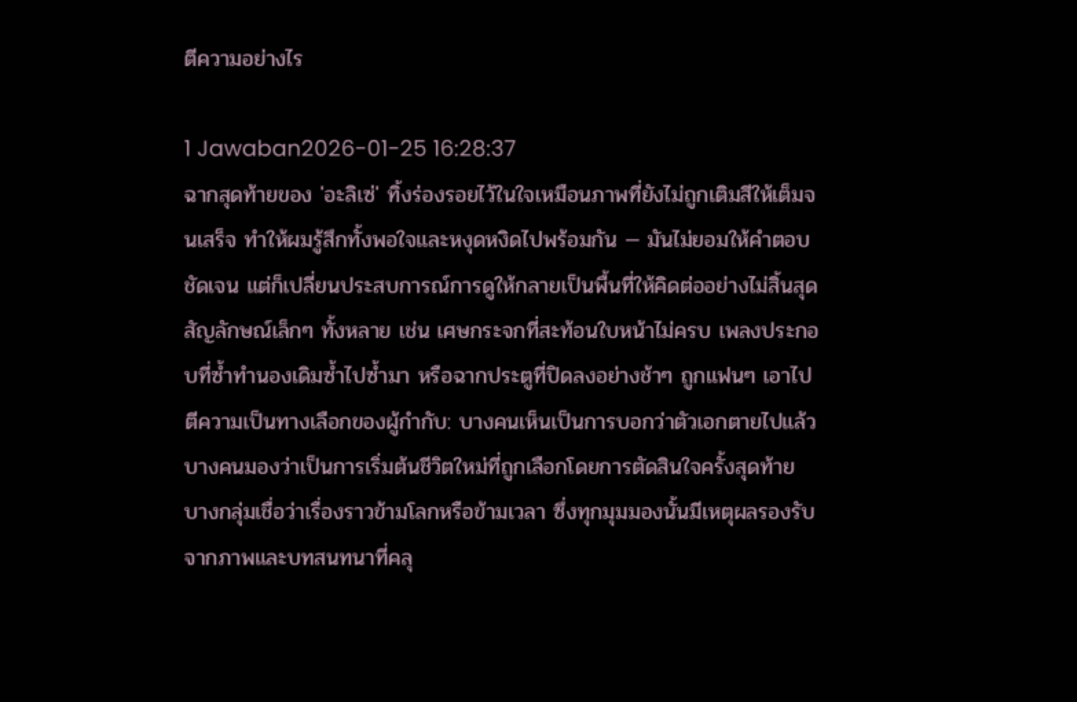ตีความอย่างไร

1 Jawaban2026-01-25 16:28:37
ฉากสุดท้ายของ 'อะลิเซ่' ทิ้งร่องรอยไว้ในใจเหมือนภาพที่ยังไม่ถูกเติมสีให้เต็มจนเสร็จ ทำให้ผมรู้สึกทั้งพอใจและหงุดหงิดไปพร้อมกัน — มันไม่ยอมให้คำตอบชัดเจน แต่ก็เปลี่ยนประสบการณ์การดูให้กลายเป็นพื้นที่ให้คิดต่ออย่างไม่สิ้นสุด สัญลักษณ์เล็กๆ ทั้งหลาย เช่น เศษกระจกที่สะท้อนใบหน้าไม่ครบ เพลงประกอบที่ซ้ำทำนองเดิมซ้ำไปซ้ำมา หรือฉากประตูที่ปิดลงอย่างช้าๆ ถูกแฟนๆ เอาไปตีความเป็นทางเลือกของผู้กำกับ: บางคนเห็นเป็นการบอกว่าตัวเอกตายไปแล้ว บางคนมองว่าเป็นการเริ่มต้นชีวิตใหม่ที่ถูกเลือกโดยการตัดสินใจครั้งสุดท้าย บางกลุ่มเชื่อว่าเรื่องราวข้ามโลกหรือข้ามเวลา ซึ่งทุกมุมมองนั้นมีเหตุผลรองรับจากภาพและบทสนทนาที่คลุ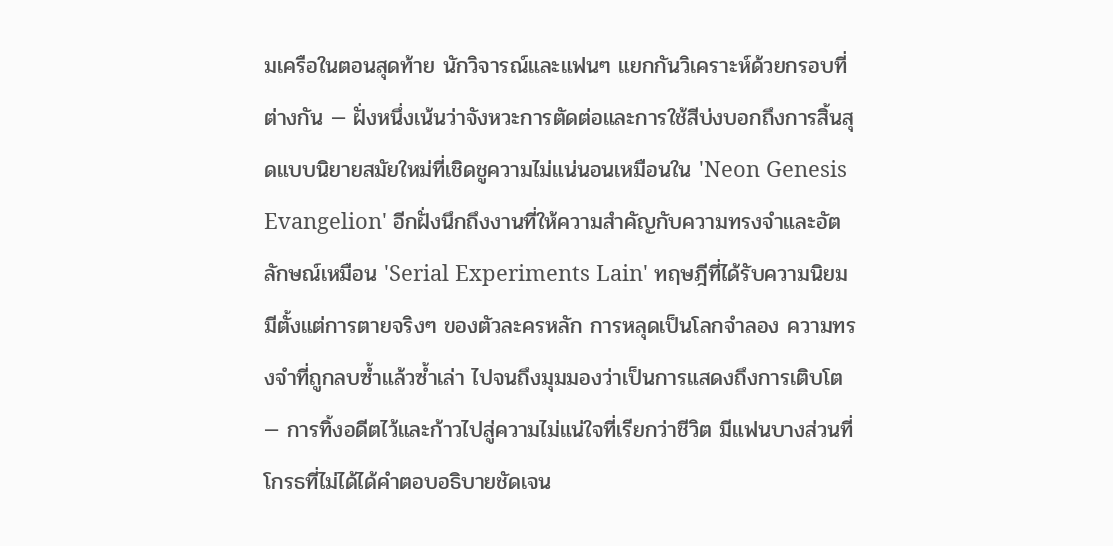มเครือในตอนสุดท้าย นักวิจารณ์และแฟนๆ แยกกันวิเคราะห์ด้วยกรอบที่ต่างกัน — ฝั่งหนึ่งเน้นว่าจังหวะการตัดต่อและการใช้สีบ่งบอกถึงการสิ้นสุดแบบนิยายสมัยใหม่ที่เชิดชูความไม่แน่นอนเหมือนใน 'Neon Genesis Evangelion' อีกฝั่งนึกถึงงานที่ให้ความสำคัญกับความทรงจำและอัตลักษณ์เหมือน 'Serial Experiments Lain' ทฤษฎีที่ได้รับความนิยมมีตั้งแต่การตายจริงๆ ของตัวละครหลัก การหลุดเป็นโลกจำลอง ความทรงจำที่ถูกลบซ้ำแล้วซ้ำเล่า ไปจนถึงมุมมองว่าเป็นการแสดงถึงการเติบโต — การทิ้งอดีตไว้และก้าวไปสู่ความไม่แน่ใจที่เรียกว่าชีวิต มีแฟนบางส่วนที่โกรธที่ไม่ได้ได้คำตอบอธิบายชัดเจน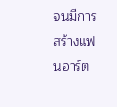จนมีการสร้างแฟนอาร์ต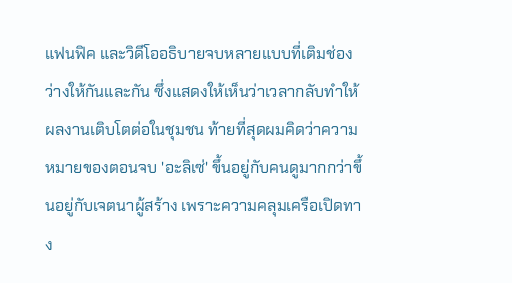แฟนฟิค และวิดีโออธิบายจบหลายแบบที่เติมช่องว่างให้กันและกัน ซึ่งแสดงให้เห็นว่าเวลากลับทำให้ผลงานเติบโตต่อในชุมชน ท้ายที่สุดผมคิดว่าความหมายของตอนจบ 'อะลิเซ่' ขึ้นอยู่กับคนดูมากกว่าขึ้นอยู่กับเจตนาผู้สร้าง เพราะความคลุมเครือเปิดทาง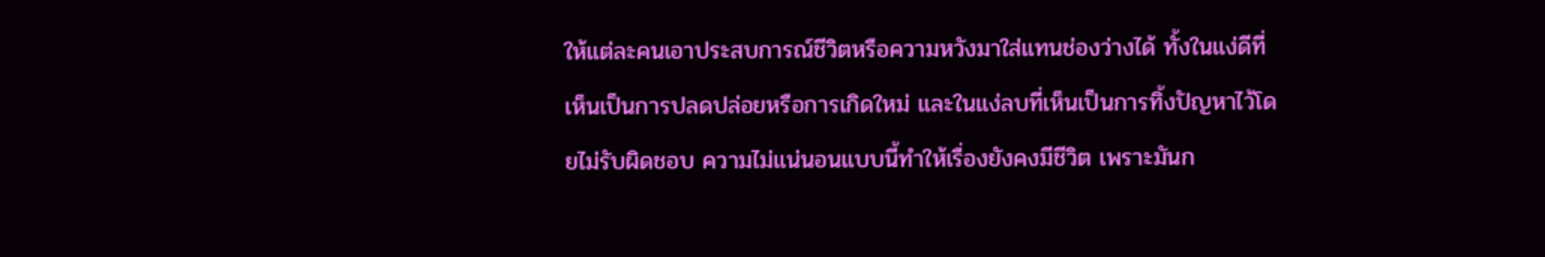ให้แต่ละคนเอาประสบการณ์ชีวิตหรือความหวังมาใส่แทนช่องว่างได้ ทั้งในแง่ดีที่เห็นเป็นการปลดปล่อยหรือการเกิดใหม่ และในแง่ลบที่เห็นเป็นการทิ้งปัญหาไว้โดยไม่รับผิดชอบ ความไม่แน่นอนแบบนี้ทำให้เรื่องยังคงมีชีวิต เพราะมันก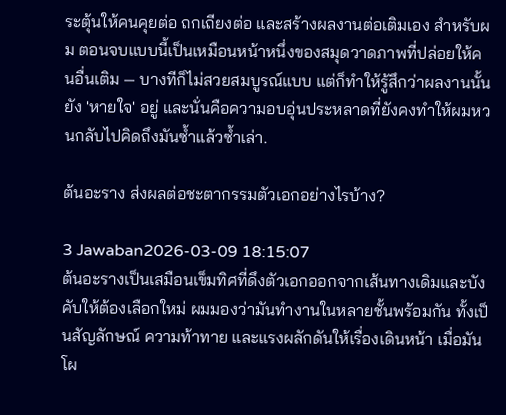ระตุ้นให้คนคุยต่อ ถกเถียงต่อ และสร้างผลงานต่อเติมเอง สำหรับผม ตอนจบแบบนี้เป็นเหมือนหน้าหนึ่งของสมุดวาดภาพที่ปล่อยให้คนอื่นเติม — บางทีก็ไม่สวยสมบูรณ์แบบ แต่ก็ทำให้รู้สึกว่าผลงานนั้นยัง 'หายใจ' อยู่ และนั่นคือความอบอุ่นประหลาดที่ยังคงทำให้ผมหวนกลับไปคิดถึงมันซ้ำแล้วซ้ำเล่า.

ต้นอะราง ส่งผลต่อชะตากรรมตัวเอกอย่างไรบ้าง?

3 Jawaban2026-03-09 18:15:07
ต้นอะรางเป็นเสมือนเข็มทิศที่ดึงตัวเอกออกจากเส้นทางเดิมและบังคับให้ต้องเลือกใหม่ ผมมองว่ามันทำงานในหลายชั้นพร้อมกัน ทั้งเป็นสัญลักษณ์ ความท้าทาย และแรงผลักดันให้เรื่องเดินหน้า เมื่อมันโผ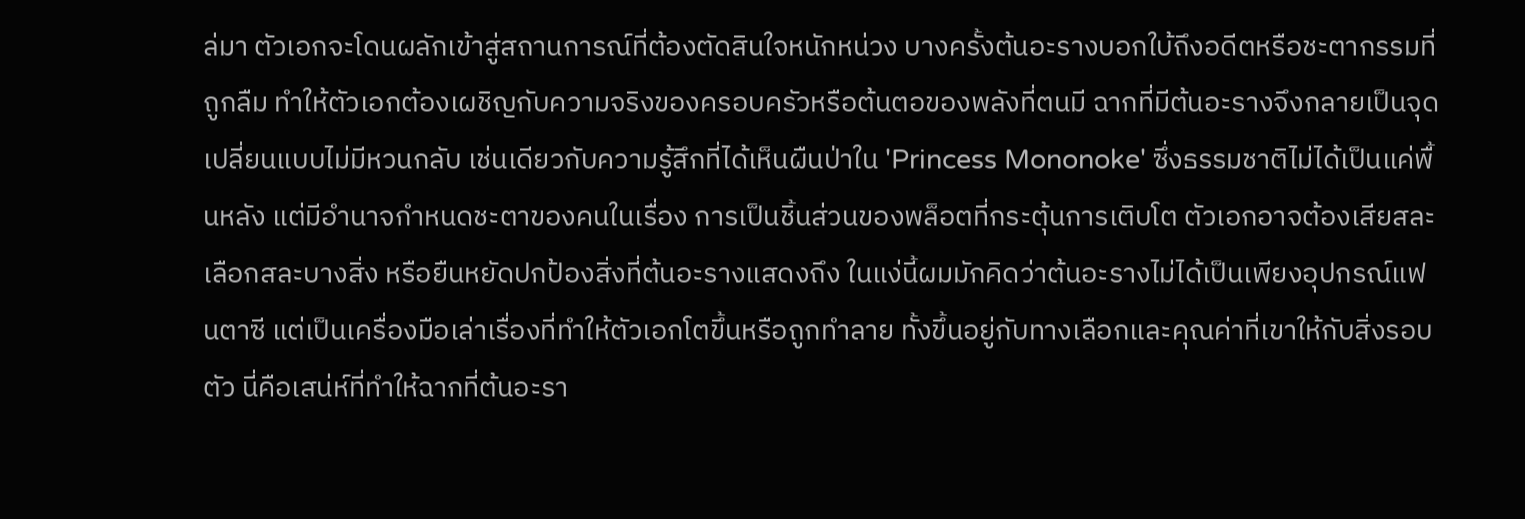ล่มา ตัวเอกจะโดนผลักเข้าสู่สถานการณ์ที่ต้องตัดสินใจหนักหน่วง บางครั้งต้นอะรางบอกใบ้ถึงอดีตหรือชะตากรรมที่ถูกลืม ทำให้ตัวเอกต้องเผชิญกับความจริงของครอบครัวหรือต้นตอของพลังที่ตนมี ฉากที่มีต้นอะรางจึงกลายเป็นจุดเปลี่ยนแบบไม่มีหวนกลับ เช่นเดียวกับความรู้สึกที่ได้เห็นผืนป่าใน 'Princess Mononoke' ซึ่งธรรมชาติไม่ได้เป็นแค่พื้นหลัง แต่มีอำนาจกำหนดชะตาของคนในเรื่อง การเป็นชิ้นส่วนของพล็อตที่กระตุ้นการเติบโต ตัวเอกอาจต้องเสียสละ เลือกสละบางสิ่ง หรือยืนหยัดปกป้องสิ่งที่ต้นอะรางแสดงถึง ในแง่นี้ผมมักคิดว่าต้นอะรางไม่ได้เป็นเพียงอุปกรณ์แฟนตาซี แต่เป็นเครื่องมือเล่าเรื่องที่ทำให้ตัวเอกโตขึ้นหรือถูกทำลาย ทั้งขึ้นอยู่กับทางเลือกและคุณค่าที่เขาให้กับสิ่งรอบตัว นี่คือเสน่ห์ที่ทำให้ฉากที่ต้นอะรา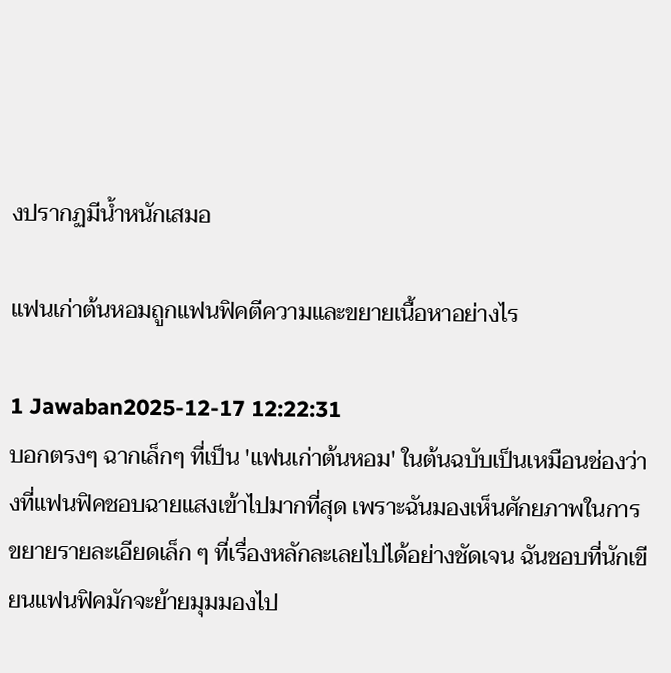งปรากฏมีน้ำหนักเสมอ

แฟนเก่าต้นหอมถูกแฟนฟิคตีความและขยายเนื้อหาอย่างไร

1 Jawaban2025-12-17 12:22:31
บอกตรงๆ ฉากเล็กๆ ที่เป็น 'แฟนเก่าต้นหอม' ในต้นฉบับเป็นเหมือนช่องว่างที่แฟนฟิคชอบฉายแสงเข้าไปมากที่สุด เพราะฉันมองเห็นศักยภาพในการขยายรายละเอียดเล็ก ๆ ที่เรื่องหลักละเลยไปได้อย่างชัดเจน ฉันชอบที่นักเขียนแฟนฟิคมักจะย้ายมุมมองไป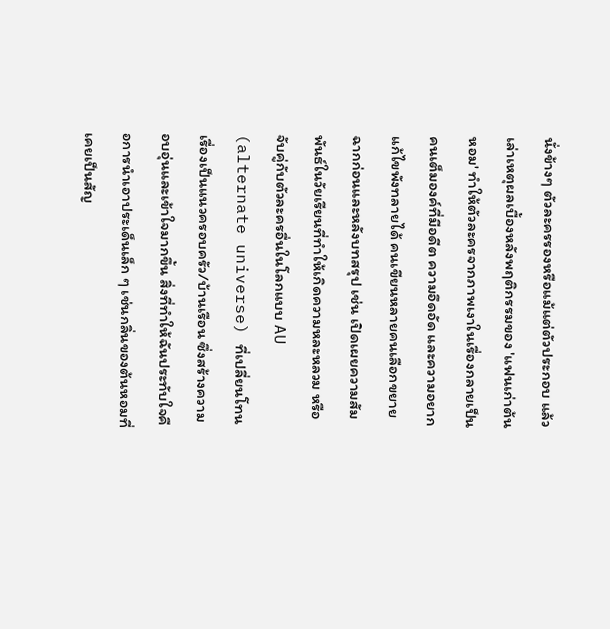นั่งข้างๆ ตัวละครรองหรือแม้แต่ตัวประกอบ แล้วเล่าเหตุผลเบื้องหลังพฤติกรรมของ 'แฟนเก่าต้นหอม' ทำให้ตัวละครจากภาพเงาในเรื่องกลายเป็นคนเต็มองค์ที่มีอดีต ความอึดอัด และความอยากแก้ไขพังทลายได้ คนเขียนหลายคนเลือกขยายฉากก่อนและหลังบทสรุป เช่น เปิดเผยความสัมพันธ์ในวัยเรียนที่ทำให้เกิดความหละหลวม หรือจับคู่กับตัวละครอื่นในโลกแบบ AU (alternate universe) ที่เปลี่ยนโทนเรื่องเป็นแนวครอบครัว/บ้านเรือน ซึ่งสร้างความอบอุ่นและเข้าใจมากขึ้น สิ่งที่ทำให้ฉันประทับใจคือการนำเอาประเด็นเล็ก ๆ เช่นกลิ่นของต้นหอมที่เคยเป็นสัญ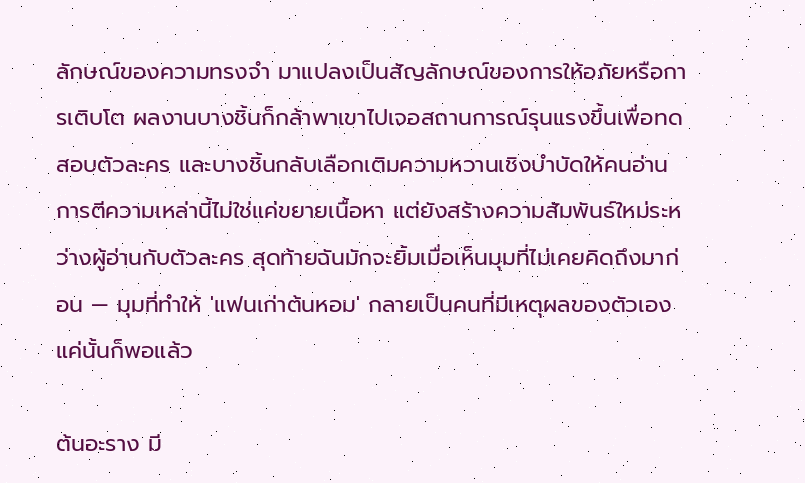ลักษณ์ของความทรงจำ มาแปลงเป็นสัญลักษณ์ของการให้อภัยหรือการเติบโต ผลงานบางชิ้นก็กล้าพาเขาไปเจอสถานการณ์รุนแรงขึ้นเพื่อทดสอบตัวละคร และบางชิ้นกลับเลือกเติมความหวานเชิงบำบัดให้คนอ่าน การตีความเหล่านี้ไม่ใช่แค่ขยายเนื้อหา แต่ยังสร้างความสัมพันธ์ใหม่ระหว่างผู้อ่านกับตัวละคร สุดท้ายฉันมักจะยิ้มเมื่อเห็นมุมที่ไม่เคยคิดถึงมาก่อน — มุมที่ทำให้ 'แฟนเก่าต้นหอม' กลายเป็นคนที่มีเหตุผลของตัวเอง แค่นั้นก็พอแล้ว

ต้นอะราง มี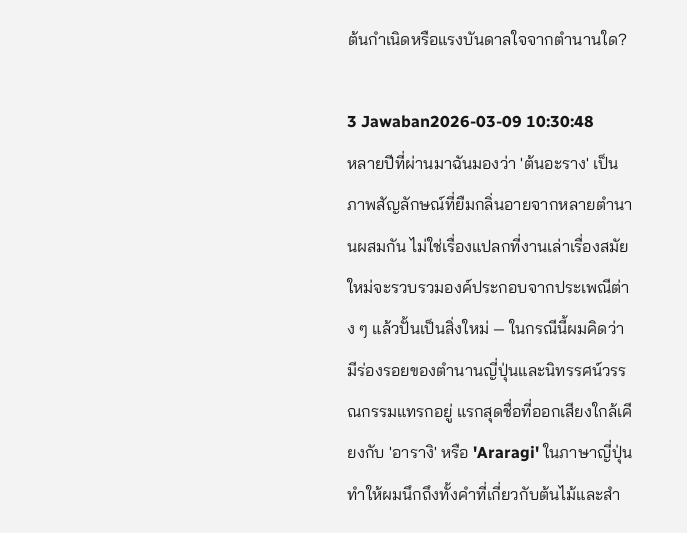ต้นกำเนิดหรือแรงบันดาลใจจากตำนานใด?

3 Jawaban2026-03-09 10:30:48
หลายปีที่ผ่านมาฉันมองว่า 'ต้นอะราง' เป็นภาพสัญลักษณ์ที่ยืมกลิ่นอายจากหลายตำนานผสมกัน ไม่ใช่เรื่องแปลกที่งานเล่าเรื่องสมัยใหม่จะรวบรวมองค์ประกอบจากประเพณีต่าง ๆ แล้วปั้นเป็นสิ่งใหม่ — ในกรณีนี้ผมคิดว่ามีร่องรอยของตำนานญี่ปุ่นและนิทรรศน์วรรณกรรมแทรกอยู่ แรกสุดชื่อที่ออกเสียงใกล้เคียงกับ 'อารางิ' หรือ 'Araragi' ในภาษาญี่ปุ่น ทำให้ผมนึกถึงทั้งคำที่เกี่ยวกับต้นไม้และสำ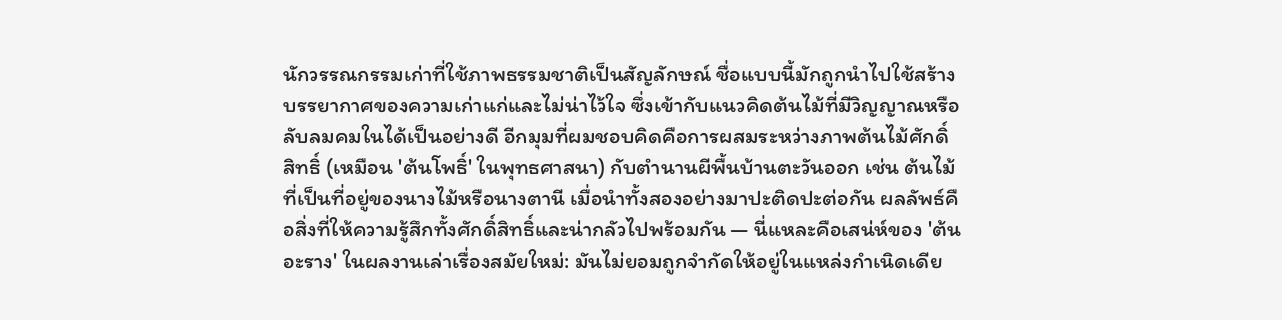นักวรรณกรรมเก่าที่ใช้ภาพธรรมชาติเป็นสัญลักษณ์ ชื่อแบบนี้มักถูกนำไปใช้สร้างบรรยากาศของความเก่าแก่และไม่น่าไว้ใจ ซึ่งเข้ากับแนวคิดต้นไม้ที่มีวิญญาณหรือลับลมคมในได้เป็นอย่างดี อีกมุมที่ผมชอบคิดคือการผสมระหว่างภาพต้นไม้ศักดิ์สิทธิ์ (เหมือน 'ต้นโพธิ์' ในพุทธศาสนา) กับตำนานผีพื้นบ้านตะวันออก เช่น ต้นไม้ที่เป็นที่อยู่ของนางไม้หรือนางตานี เมื่อนำทั้งสองอย่างมาปะติดปะต่อกัน ผลลัพธ์คือสิ่งที่ให้ความรู้สึกทั้งศักดิ์สิทธิ์และน่ากลัวไปพร้อมกัน — นี่แหละคือเสน่ห์ของ 'ต้นอะราง' ในผลงานเล่าเรื่องสมัยใหม่: มันไม่ยอมถูกจำกัดให้อยู่ในแหล่งกำเนิดเดีย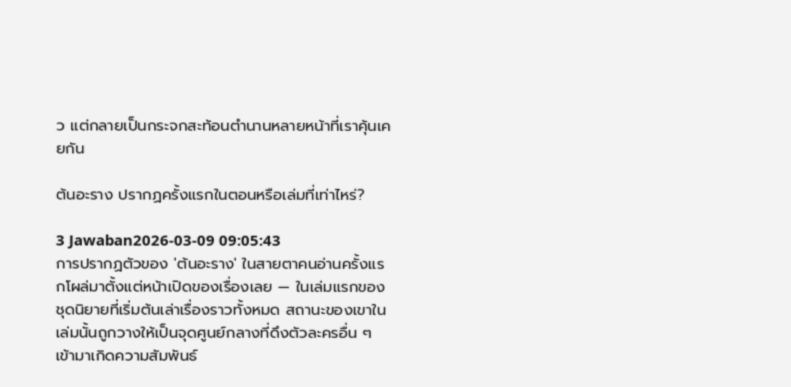ว แต่กลายเป็นกระจกสะท้อนตำนานหลายหน้าที่เราคุ้นเคยกัน

ต้นอะราง ปรากฏครั้งแรกในตอนหรือเล่มที่เท่าไหร่?

3 Jawaban2026-03-09 09:05:43
การปรากฏตัวของ 'ต้นอะราง' ในสายตาคนอ่านครั้งแรกโผล่มาตั้งแต่หน้าเปิดของเรื่องเลย — ในเล่มแรกของชุดนิยายที่เริ่มต้นเล่าเรื่องราวทั้งหมด สถานะของเขาในเล่มนั้นถูกวางให้เป็นจุดศูนย์กลางที่ดึงตัวละครอื่น ๆ เข้ามาเกิดความสัมพันธ์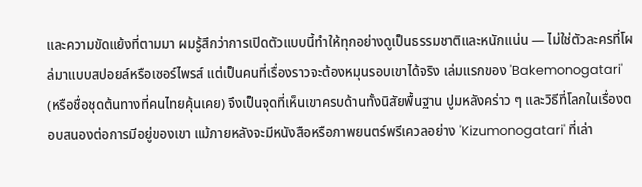และความขัดแย้งที่ตามมา ผมรู้สึกว่าการเปิดตัวแบบนี้ทำให้ทุกอย่างดูเป็นธรรมชาติและหนักแน่น — ไม่ใช่ตัวละครที่โผล่มาแบบสปอยล์หรือเซอร์ไพรส์ แต่เป็นคนที่เรื่องราวจะต้องหมุนรอบเขาได้จริง เล่มแรกของ 'Bakemonogatari' (หรือชื่อชุดต้นทางที่คนไทยคุ้นเคย) จึงเป็นจุดที่เห็นเขาครบด้านทั้งนิสัยพื้นฐาน ปูมหลังคร่าว ๆ และวิธีที่โลกในเรื่องตอบสนองต่อการมีอยู่ของเขา แม้ภายหลังจะมีหนังสือหรือภาพยนตร์พรีเควลอย่าง 'Kizumonogatari' ที่เล่า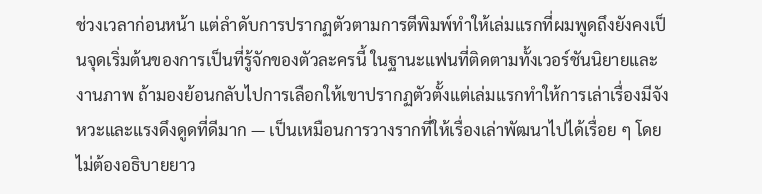ช่วงเวลาก่อนหน้า แต่ลำดับการปรากฏตัวตามการตีพิมพ์ทำให้เล่มแรกที่ผมพูดถึงยังคงเป็นจุดเริ่มต้นของการเป็นที่รู้จักของตัวละครนี้ ในฐานะแฟนที่ติดตามทั้งเวอร์ชันนิยายและงานภาพ ถ้ามองย้อนกลับไปการเลือกให้เขาปรากฏตัวตั้งแต่เล่มแรกทำให้การเล่าเรื่องมีจังหวะและแรงดึงดูดที่ดีมาก — เป็นเหมือนการวางรากที่ให้เรื่องเล่าพัฒนาไปได้เรื่อย ๆ โดยไม่ต้องอธิบายยาว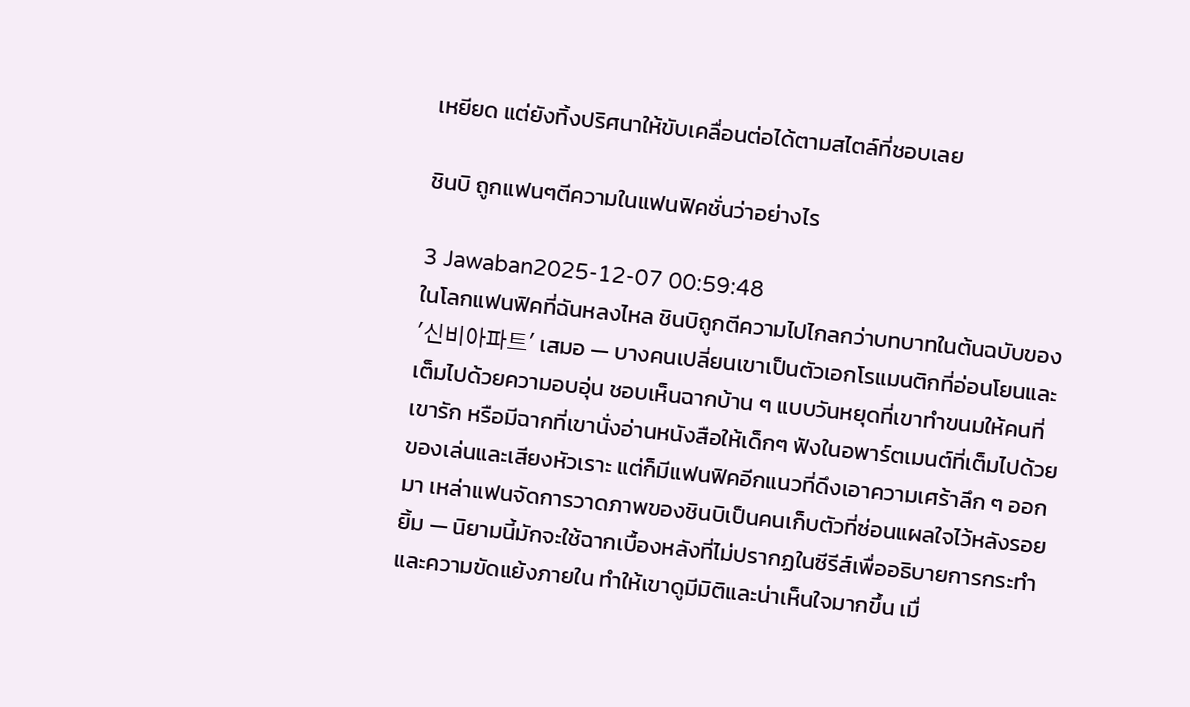เหยียด แต่ยังทิ้งปริศนาให้ขับเคลื่อนต่อได้ตามสไตล์ที่ชอบเลย

ชินบิ ถูกแฟนๆตีความในแฟนฟิคชั่นว่าอย่างไร

3 Jawaban2025-12-07 00:59:48
ในโลกแฟนฟิคที่ฉันหลงไหล ชินบิถูกตีความไปไกลกว่าบทบาทในต้นฉบับของ '신비아파트' เสมอ — บางคนเปลี่ยนเขาเป็นตัวเอกโรแมนติกที่อ่อนโยนและเต็มไปด้วยความอบอุ่น ชอบเห็นฉากบ้าน ๆ แบบวันหยุดที่เขาทำขนมให้คนที่เขารัก หรือมีฉากที่เขานั่งอ่านหนังสือให้เด็กๆ ฟังในอพาร์ตเมนต์ที่เต็มไปด้วยของเล่นและเสียงหัวเราะ แต่ก็มีแฟนฟิคอีกแนวที่ดึงเอาความเศร้าลึก ๆ ออกมา เหล่าแฟนจัดการวาดภาพของชินบิเป็นคนเก็บตัวที่ซ่อนแผลใจไว้หลังรอยยิ้ม — นิยามนี้มักจะใช้ฉากเบื้องหลังที่ไม่ปรากฏในซีรีส์เพื่ออธิบายการกระทำและความขัดแย้งภายใน ทำให้เขาดูมีมิติและน่าเห็นใจมากขึ้น เมื่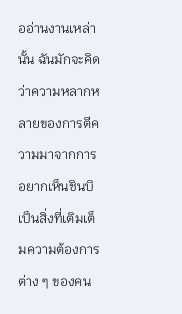ออ่านงานเหล่านั้น ฉันมักจะคิดว่าความหลากหลายของการตีความมาจากการอยากเห็นชินบิเป็นสิ่งที่เติมเต็มความต้องการต่าง ๆ ของคน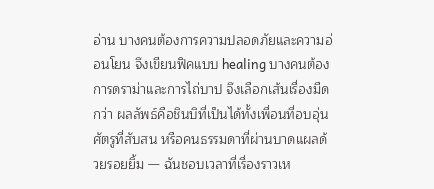อ่าน บางคนต้องการความปลอดภัยและความอ่อนโยน จึงเขียนฟิคแบบ healing บางคนต้องการดราม่าและการไถ่บาป จึงเลือกเส้นเรื่องมืดกว่า ผลลัพธ์คือชินบิที่เป็นได้ทั้งเพื่อนที่อบอุ่น ศัตรูที่สับสน หรือคนธรรมดาที่ผ่านบาดแผลด้วยรอยยิ้ม — ฉันชอบเวลาที่เรื่องราวเห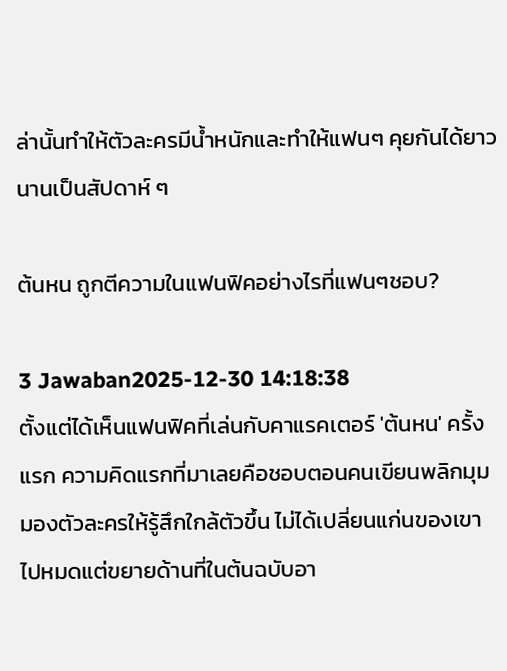ล่านั้นทำให้ตัวละครมีน้ำหนักและทำให้แฟนๆ คุยกันได้ยาวนานเป็นสัปดาห์ ๆ

ต้นหน ถูกตีความในแฟนฟิคอย่างไรที่แฟนๆชอบ?

3 Jawaban2025-12-30 14:18:38
ตั้งแต่ได้เห็นแฟนฟิคที่เล่นกับคาแรคเตอร์ 'ต้นหน' ครั้งแรก ความคิดแรกที่มาเลยคือชอบตอนคนเขียนพลิกมุมมองตัวละครให้รู้สึกใกล้ตัวขึ้น ไม่ได้เปลี่ยนแก่นของเขาไปหมดแต่ขยายด้านที่ในต้นฉบับอา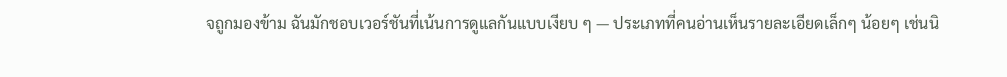จถูกมองข้าม ฉันมักชอบเวอร์ชันที่เน้นการดูแลกันแบบเงียบ ๆ — ประเภทที่คนอ่านเห็นรายละเอียดเล็กๆ น้อยๆ เช่นนิ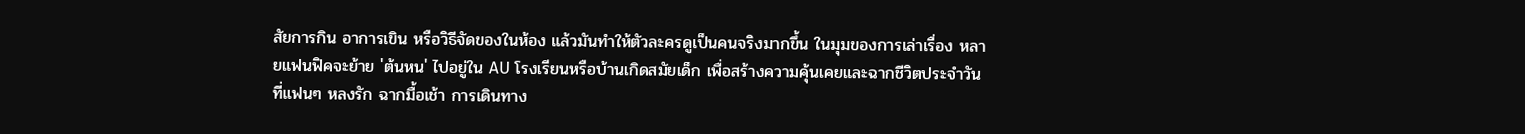สัยการกิน อาการเขิน หรือวิธีจัดของในห้อง แล้วมันทำให้ตัวละครดูเป็นคนจริงมากขึ้น ในมุมของการเล่าเรื่อง หลายแฟนฟิคจะย้าย 'ต้นหน' ไปอยู่ใน AU โรงเรียนหรือบ้านเกิดสมัยเด็ก เพื่อสร้างความคุ้นเคยและฉากชีวิตประจำวันที่แฟนๆ หลงรัก ฉากมื้อเช้า การเดินทาง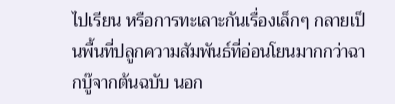ไปเรียน หรือการทะเลาะกันเรื่องเล็กๆ กลายเป็นพื้นที่ปลูกความสัมพันธ์ที่อ่อนโยนมากกว่าฉากบู๊จากต้นฉบับ นอก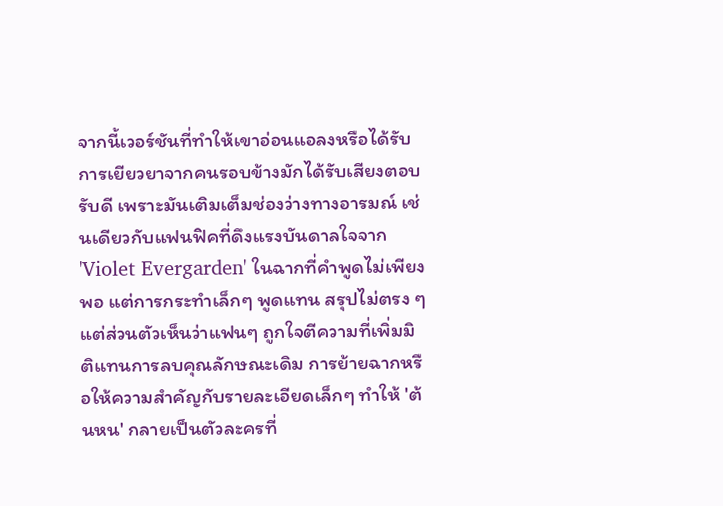จากนี้เวอร์ชันที่ทำให้เขาอ่อนแอลงหรือได้รับการเยียวยาจากคนรอบข้างมักได้รับเสียงตอบรับดี เพราะมันเติมเต็มช่องว่างทางอารมณ์ เช่นเดียวกับแฟนฟิคที่ดึงแรงบันดาลใจจาก 'Violet Evergarden' ในฉากที่คำพูดไม่เพียงพอ แต่การกระทำเล็กๆ พูดแทน สรุปไม่ตรง ๆ แต่ส่วนตัวเห็นว่าแฟนๆ ถูกใจตีความที่เพิ่มมิติแทนการลบคุณลักษณะเดิม การย้ายฉากหรือให้ความสำคัญกับรายละเอียดเล็กๆ ทำให้ 'ต้นหน' กลายเป็นตัวละครที่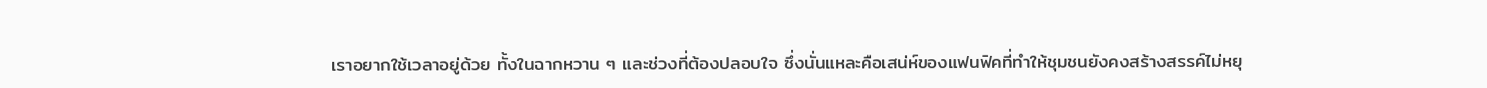เราอยากใช้เวลาอยู่ด้วย ทั้งในฉากหวาน ๆ และช่วงที่ต้องปลอบใจ ซึ่งนั่นแหละคือเสน่ห์ของแฟนฟิคที่ทำให้ชุมชนยังคงสร้างสรรค์ไม่หยุ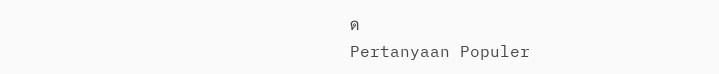ด
Pertanyaan Populer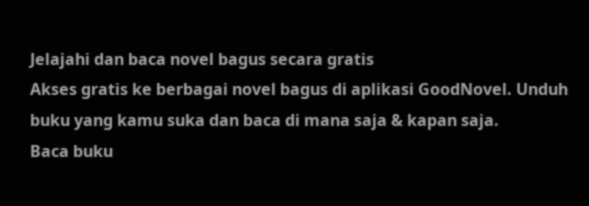Jelajahi dan baca novel bagus secara gratis
Akses gratis ke berbagai novel bagus di aplikasi GoodNovel. Unduh buku yang kamu suka dan baca di mana saja & kapan saja.
Baca buku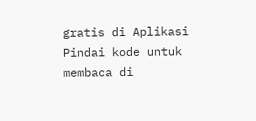gratis di Aplikasi
Pindai kode untuk membaca di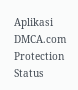Aplikasi
DMCA.com Protection Status